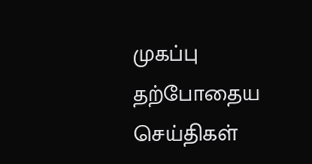முகப்பு
தற்போதைய செய்திகள்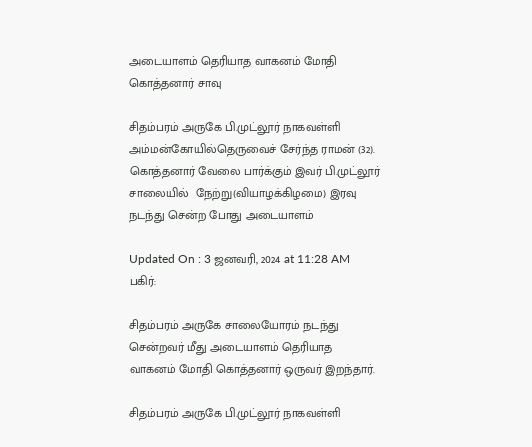அடையாளம் தெரியாத வாகனம் மோதி கொத்தனார் சாவு

சிதம்பரம் அருகே பி.முட்லூர் நாகவள்ளி அம்மன்கோயில்தெருவைச் சேர்ந்த ராமன் (32). கொத்தனார் வேலை பார்க்கும் இவர் பி.முட்லூர் சாலையில்  நேற்று(வியாழக்கிழமை) இரவு நடந்து சென்ற போது அடையாளம்

Updated On : 3 ஜனவரி, 2024 at 11:28 AM
பகிர்:

சிதம்பரம் அருகே சாலையோரம் நடந்து சென்றவர் மீது அடையாளம் தெரியாத வாகனம் மோதி கொத்தனார் ஒருவர் இறந்தார்.

சிதம்பரம் அருகே பி.முட்லூர் நாகவள்ளி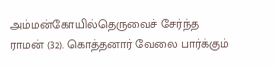அம்மன்கோயில்தெருவைச் சேர்ந்த ராமன் (32). கொத்தனார் வேலை பார்க்கும்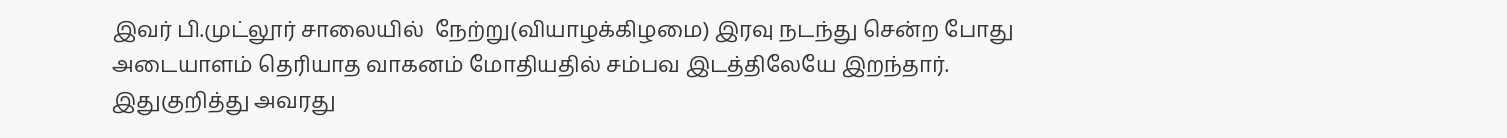இவர் பி.முட்லூர் சாலையில்  நேற்று(வியாழக்கிழமை) இரவு நடந்து சென்ற போது அடையாளம் தெரியாத வாகனம் மோதியதில் சம்பவ இடத்திலேயே இறந்தார். இதுகுறித்து அவரது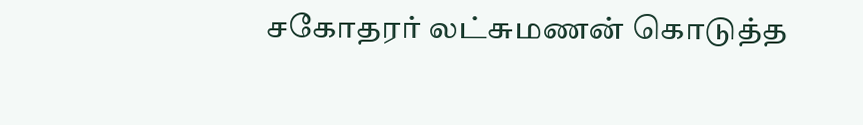சகோதரர் லட்சுமணன் கொடுத்த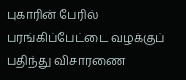புகாரின் பேரில் பரங்கிப்பேட்டை வழக்குப் பதிந்து விசாரணை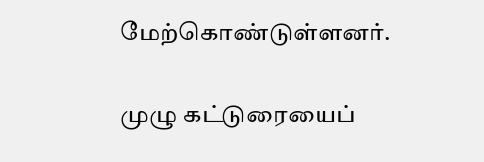மேற்கொண்டுள்ளனர்.

முழு கட்டுரையைப்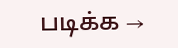படிக்க →